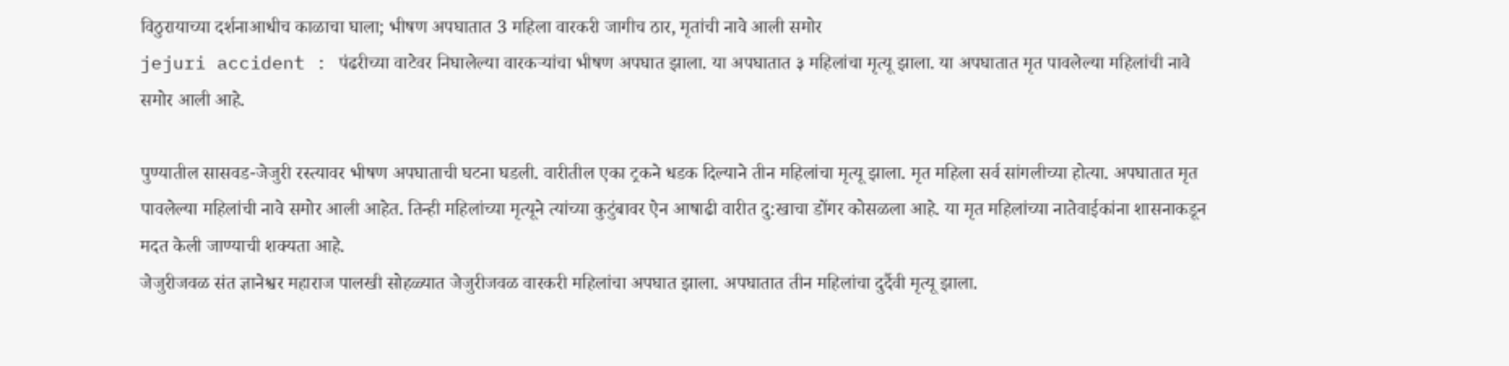विठुरायाच्या दर्शनाआधीच काळाचा घाला; भीषण अपघातात 3 महिला वारकरी जागीच ठार, मृतांची नावे आली समोर
jejuri accident : पंढरीच्या वाटेवर निघालेल्या वारकऱ्यांचा भीषण अपघात झाला. या अपघातात ३ महिलांचा मृत्यू झाला. या अपघातात मृत पावलेल्या महिलांची नावे समोर आली आहे.

पुण्यातील सासवड-जेजुरी रस्त्यावर भीषण अपघाताची घटना घडली. वारीतील एका ट्रकने धडक दिल्याने तीन महिलांचा मृत्यू झाला. मृत महिला सर्व सांगलीच्या होत्या. अपघातात मृत पावलेल्या महिलांची नावे समोर आली आहेत. तिन्ही महिलांच्या मृत्यूने त्यांच्या कुटुंबावर ऐन आषाढी वारीत दु:खाचा डोंगर कोसळला आहे. या मृत महिलांच्या नातेवाईकांना शासनाकडून मदत केली जाण्याची शक्यता आहे.
जेजुरीजवळ संत ज्ञानेश्वर महाराज पालखी सोहळ्यात जेजुरीजवळ वारकरी महिलांचा अपघात झाला. अपघातात तीन महिलांचा दुर्दैवी मृत्यू झाला.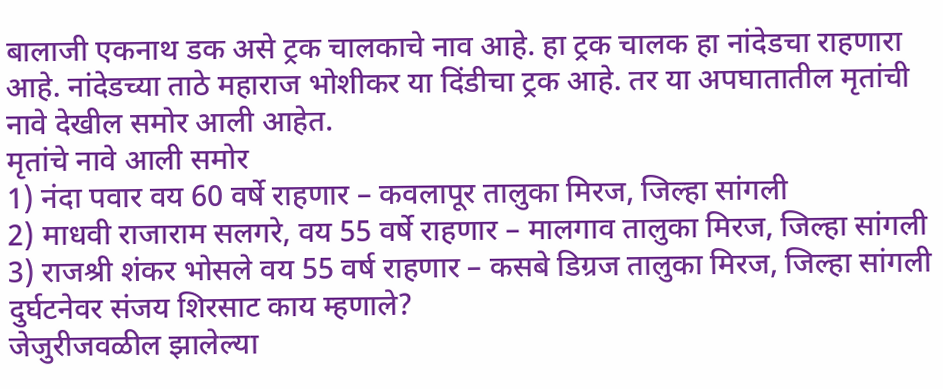बालाजी एकनाथ डक असे ट्रक चालकाचे नाव आहे. हा ट्रक चालक हा नांदेडचा राहणारा आहे. नांदेडच्या ताठे महाराज भोशीकर या दिंडीचा ट्रक आहे. तर या अपघातातील मृतांची नावे देखील समोर आली आहेत.
मृतांचे नावे आली समोर
1) नंदा पवार वय 60 वर्षे राहणार – कवलापूर तालुका मिरज, जिल्हा सांगली
2) माधवी राजाराम सलगरे, वय 55 वर्षे राहणार – मालगाव तालुका मिरज, जिल्हा सांगली
3) राजश्री शंकर भोसले वय 55 वर्ष राहणार – कसबे डिग्रज तालुका मिरज, जिल्हा सांगली
दुर्घटनेवर संजय शिरसाट काय म्हणाले?
जेजुरीजवळील झालेल्या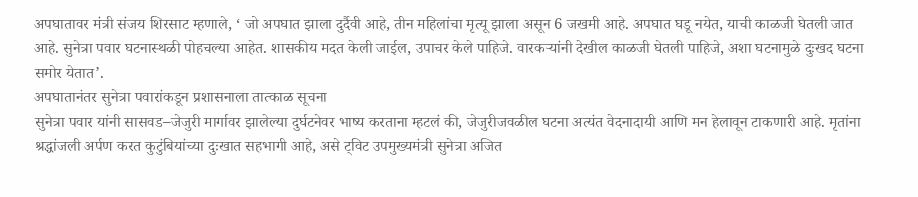अपघातावर मंत्री संजय शिरसाट म्हणाले, ‘ जो अपघात झाला दुर्दैवी आहे, तीन महिलांचा मृत्यू झाला असून 6 जखमी आहे. अपघात घडू नयेत, याची काळजी घेतली जात आहे. सुनेत्रा पवार घटनास्थळी पोहचल्या आहेत. शासकीय मदत केली जाईल, उपाचर केले पाहिजे. वारकऱ्यांनी देखील काळजी घेतली पाहिजे, अशा घटनामुळे दुःखद घटना समोर येतात’.
अपघातानंतर सुनेत्रा पवारांकडून प्रशासनाला तात्काळ सूचना
सुनेत्रा पवार यांनी सासवड–जेजुरी मार्गावर झालेल्या दुर्घटनेवर भाष्य करताना म्हटलं की, जेजुरीजवळील घटना अत्यंत वेदनादायी आणि मन हेलावून टाकणारी आहे. मृतांना श्रद्धांजली अर्पण करत कुटुंबियांच्या दुःखात सहभागी आहे, असे ट्विट उपमुख्यमंत्री सुनेत्रा अजित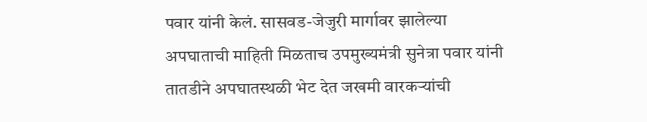पवार यांनी केलं. सासवड-जेजुरी मार्गावर झालेल्या अपघाताची माहिती मिळताच उपमुख्यमंत्री सुनेत्रा पवार यांनी तातडीने अपघातस्थळी भेट देत जखमी वारकऱ्यांची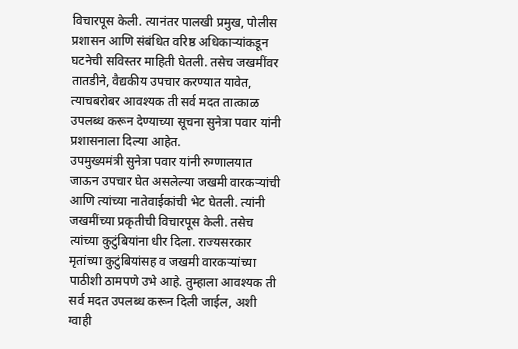विचारपूस केली. त्यानंतर पालखी प्रमुख, पोलीस प्रशासन आणि संबंधित वरिष्ठ अधिकाऱ्यांकडून घटनेची सविस्तर माहिती घेतली. तसेच जखमींवर तातडीने, वैद्यकीय उपचार करण्यात यावेत, त्याचबरोबर आवश्यक ती सर्व मदत तात्काळ उपलब्ध करून देण्याच्या सूचना सुनेत्रा पवार यांनी प्रशासनाला दिल्या आहेत.
उपमुख्यमंत्री सुनेत्रा पवार यांनी रुग्णालयात जाऊन उपचार घेत असलेल्या जखमी वारकऱ्यांची आणि त्यांच्या नातेवाईकांची भेट घेतली. त्यांनी जखमींच्या प्रकृतीची विचारपूस केली. तसेच त्यांच्या कुटुंबियांना धीर दिला. राज्यसरकार मृतांच्या कुटुंबियांसह व जखमी वारकऱ्यांच्या पाठीशी ठामपणे उभे आहे. तुम्हाला आवश्यक ती सर्व मदत उपलब्ध करून दिली जाईल, अशी ग्वाही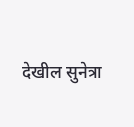देखील सुनेत्रा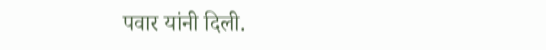पवार यांनी दिली.